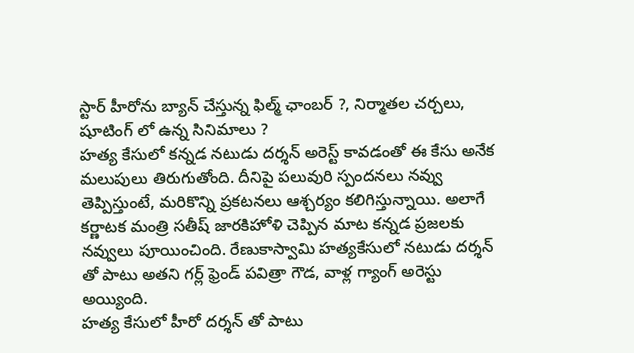స్టార్ హీరోను బ్యాన్ చేస్తున్న ఫిల్మ్ ఛాంబర్ ?, నిర్మాతల చర్చలు, షూటింగ్ లో ఉన్న సినిమాలు ?
హత్య కేసులో కన్నడ నటుడు దర్శన్ అరెస్ట్ కావడంతో ఈ కేసు అనేక మలుపులు తిరుగుతోంది. దీనిపై పలువురి స్పందనలు నవ్వు తెప్పిస్తుంటే, మరికొన్ని ప్రకటనలు ఆశ్చర్యం కలిగిస్తున్నాయి. అలాగే కర్ణాటక మంత్రి సతీష్ జారకిహోళి చెప్పిన మాట కన్నడ ప్రజలకు నవ్వులు పూయించింది. రేణుకాస్వామి హత్యకేసులో నటుడు దర్శన్ తో పాటు అతని గర్ల్ ఫ్రెండ్ పవిత్రా గౌడ, వాళ్ల గ్యాంగ్ అరెస్టు అయ్యింది.
హత్య కేసులో హీరో దర్శన్ తో పాటు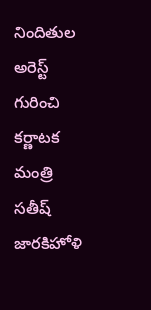నిందితుల అరెస్ట్ గురించి కర్ణాటక మంత్రి సతీష్ జారకిహోళి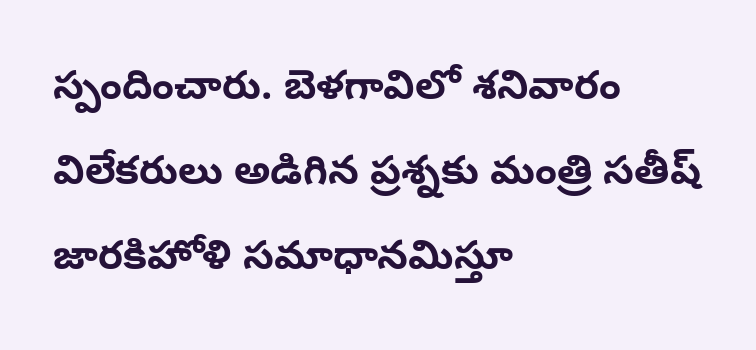స్పందించారు. బెళగావిలో శనివారం విలేకరులు అడిగిన ప్రశ్నకు మంత్రి సతీష్ జారకిహోళి సమాధానమిస్తూ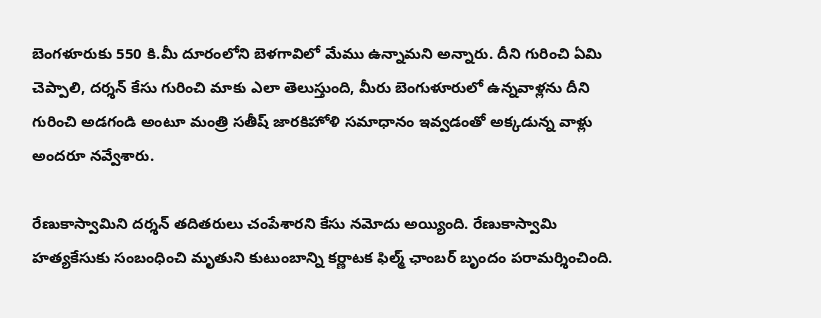బెంగళూరుకు 550 కి.మీ దూరంలోని బెళగావిలో మేము ఉన్నామని అన్నారు. దీని గురించి ఏమి చెప్పాలి, దర్శన్ కేసు గురించి మాకు ఎలా తెలుస్తుంది, మీరు బెంగుళూరులో ఉన్నవాళ్లను దీని గురించి అడగండి అంటూ మంత్రి సతీష్ జారకిహోళి సమాధానం ఇవ్వడంతో అక్కడున్న వాళ్లు అందరూ నవ్వేశారు.

రేణుకాస్వామిని దర్శన్ తదితరులు చంపేశారని కేసు నమోదు అయ్యింది. రేణుకాస్వామి హత్యకేసుకు సంబంధించి మృతుని కుటుంబాన్ని కర్ణాటక ఫిల్మ్ ఛాంబర్ బృందం పరామర్శించింది.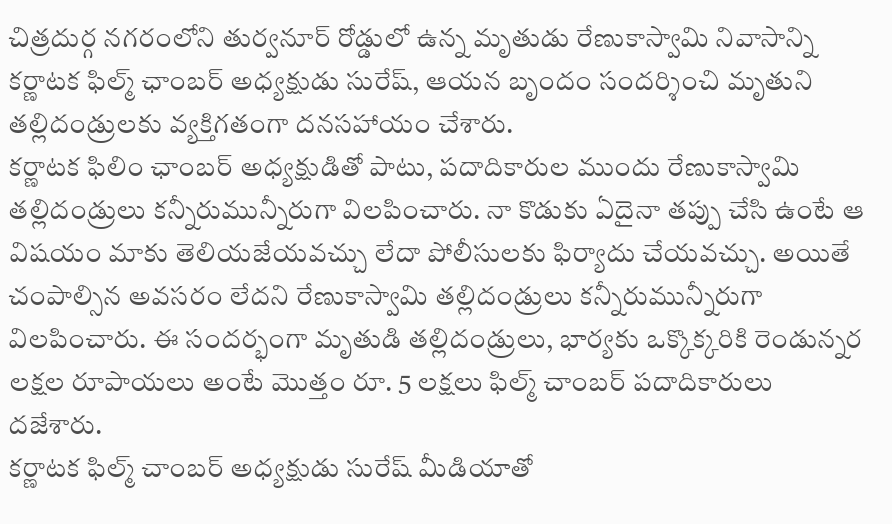చిత్రదుర్గ నగరంలోని తుర్వనూర్ రోడ్డులో ఉన్న మృతుడు రేణుకాస్వామి నివాసాన్ని కర్ణాటక ఫిల్మ్ ఛాంబర్ అధ్యక్షుడు సురేష్, ఆయన బృందం సందర్శించి మృతుని తల్లిదండ్రులకు వ్యక్తిగతంగా దనసహాయం చేశారు.
కర్ణాటక ఫిలిం ఛాంబర్ అధ్యక్షుడితో పాటు, పదాదికారుల ముందు రేణుకాస్వామి తల్లిదండ్రులు కన్నీరుమున్నీరుగా విలపించారు. నా కొడుకు ఏదైనా తప్పు చేసి ఉంటే ఆ విషయం మాకు తెలియజేయవచ్చు లేదా పోలీసులకు ఫిర్యాదు చేయవచ్చు. అయితే చంపాల్సిన అవసరం లేదని రేణుకాస్వామి తల్లిదండ్రులు కన్నీరుమున్నీరుగా విలపించారు. ఈ సందర్భంగా మృతుడి తల్లిదండ్రులు, భార్యకు ఒక్కొక్కరికి రెండున్నర లక్షల రూపాయలు అంటే మొత్తం రూ. 5 లక్షలు ఫిల్మ్ చాంబర్ పదాదికారులు దజేశారు.
కర్ణాటక ఫిల్మ్ చాంబర్ అధ్యక్షుడు సురేష్ మీడియాతో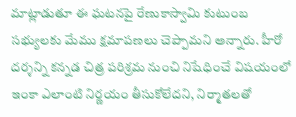మాట్లాడుతూ ఈ ఘటనపై రేణుకాస్వామి కుటుంబ సభ్యులకు మేము క్షమాపణలు చెప్పామని అన్నారు. హీరో దర్శన్ని కన్నడ చిత్ర పరిశ్రమ నుంచి నిషేధించే విషయంలో ఇంకా ఎలాంటి నిర్ణయం తీసుకోలేదని, నిర్మాతలతో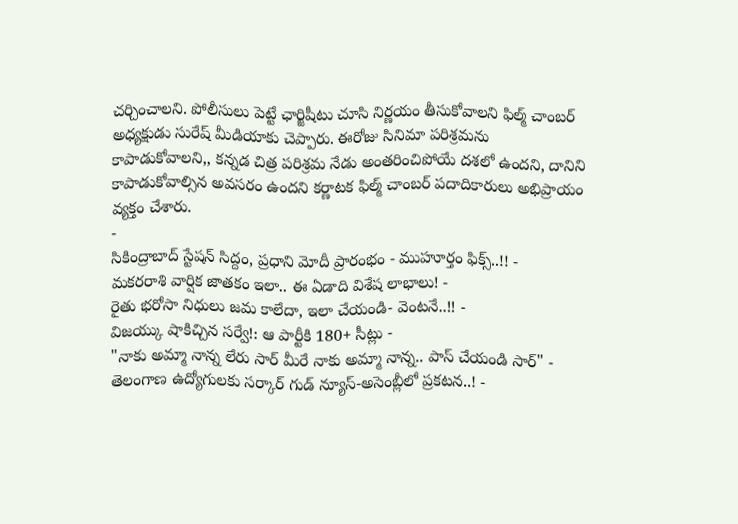చర్చించాలని. పోలీసులు పెట్టే ఛార్జిషీటు చూసి నిర్ణయం తీసుకోవాలని ఫిల్మ్ చాంబర్ అధ్యక్షుడు సురేష్ మీడియాకు చెప్పారు. ఈరోజు సినిమా పరిశ్రమను కాపాడుకోవాలని,, కన్నడ చిత్ర పరిశ్రమ నేడు అంతరించిపోయే దశలో ఉందని, దానిని కాపాడుకోవాల్సిన అవసరం ఉందని కర్ణాటక ఫిల్మ్ చాంబర్ పదాదికారులు అభిప్రాయం వ్యక్తం చేశారు.
-
సికింద్రాబాద్ స్టేషన్ సిద్దం, ప్రధాని మోదీ ప్రారంభం - ముహూర్తం ఫిక్స్..!! -
మకరరాశి వార్షిక జాతకం ఇలా.. ఈ ఏడాది విశేష లాభాలు! -
రైతు భరోసా నిధులు జమ కాలేదా, ఇలా చేయండి- వెంటనే..!! -
విజయ్కు షాకిచ్చిన సర్వే!: ఆ పార్టీకి 180+ సీట్లు -
"నాకు అమ్మా నాన్న లేరు సార్ మీరే నాకు అమ్మా నాన్న.. పాస్ చేయండి సార్" -
తెలంగాణ ఉద్యోగులకు సర్కార్ గుడ్ న్యూస్-అసెంబ్లీలో ప్రకటన..! -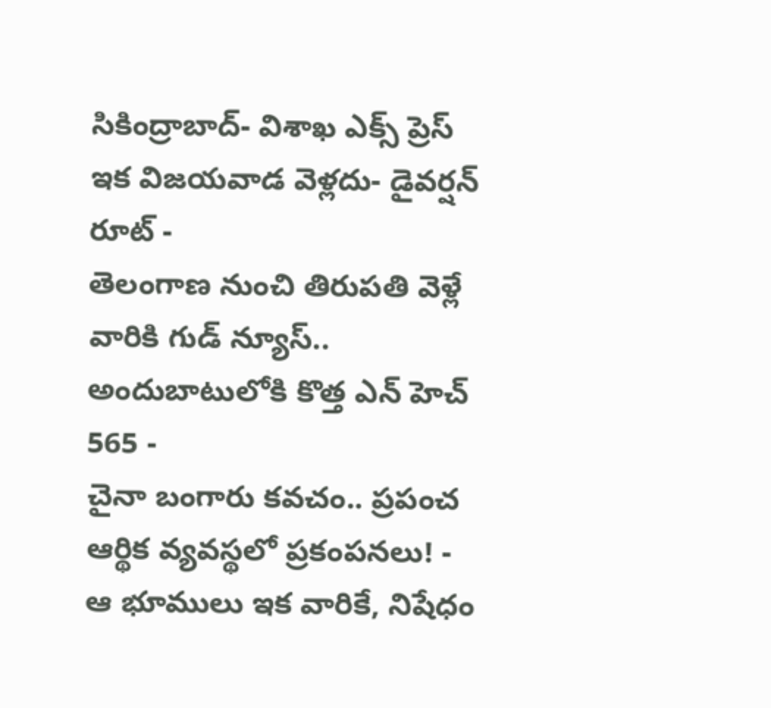సికింద్రాబాద్- విశాఖ ఎక్స్ ప్రెస్ ఇక విజయవాడ వెళ్లదు- డైవర్షన్ రూట్ -
తెలంగాణ నుంచి తిరుపతి వెళ్లే వారికి గుడ్ న్యూస్.. అందుబాటులోకి కొత్త ఎన్ హెచ్ 565 -
చైనా బంగారు కవచం.. ప్రపంచ ఆర్థిక వ్యవస్థలో ప్రకంపనలు! -
ఆ భూములు ఇక వారికే, నిషేధం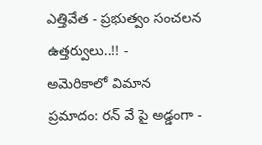ఎత్తివేత - ప్రభుత్వం సంచలన ఉత్తర్వులు..!! -
అమెరికాలో విమాన ప్రమాదం: రన్ వే పై అడ్డంగా -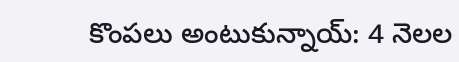కొంపలు అంటుకున్నాయ్: 4 నెలల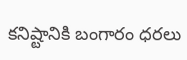కనిష్టానికి బంగారం ధరలు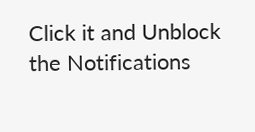Click it and Unblock the Notifications